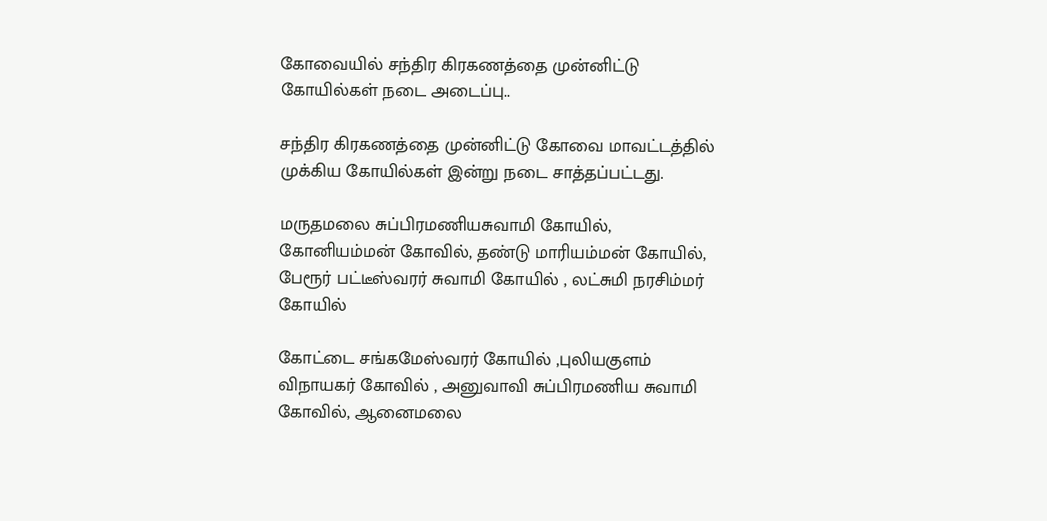கோவையில் சந்திர கிரகணத்தை முன்னிட்டு கோயில்கள் நடை அடைப்பு..

சந்திர கிரகணத்தை முன்னிட்டு கோவை மாவட்டத்தில் முக்கிய கோயில்கள் இன்று நடை சாத்தப்பட்டது.

மருதமலை சுப்பிரமணியசுவாமி கோயில், கோனியம்மன் கோவில், தண்டு மாரியம்மன் கோயில், பேரூர் பட்டீஸ்வரர் சுவாமி கோயில் , லட்சுமி நரசிம்மர் கோயில்

கோட்டை சங்கமேஸ்வரர் கோயில் ,புலியகுளம் விநாயகர் கோவில் , அனுவாவி சுப்பிரமணிய சுவாமி கோவில், ஆனைமலை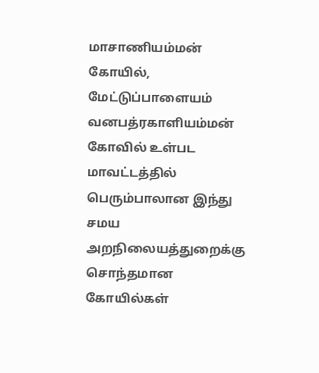மாசாணியம்மன் கோயில், மேட்டுப்பாளையம் வனபத்ரகாளியம்மன் கோவில் உள்பட மாவட்டத்தில் பெரும்பாலான இந்து சமய அறநிலையத்துறைக்கு சொந்தமான கோயில்கள்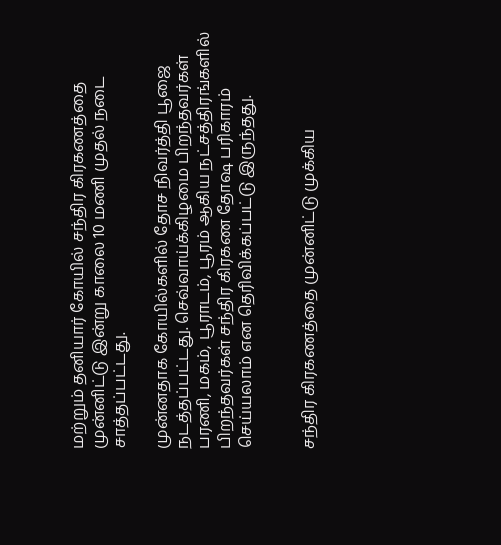மற்றும் தனியார் கோயில் சந்திர கிரகணத்தை முன்னிட்டு இன்று காலை 10 மணி முதல் நடை சாத்தப்பட்டது.

முன்னதாக கோயில்களில் தோச நிவர்த்தி பூஜை நடத்தப்பட்டது. செவ்வாய்க்கிழமை பிறந்தவர்கள் பரணி, மகம், பூராடம், பூரம் ஆகிய நட்சத்திரங்களில் பிறந்தவர்கள் சந்திர கிரகண தோஷ பரிகாரம் செய்யலாம் என தெரிவிக்கப்பட்டு இருந்தது.


சந்திர கிரகணத்தை முன்னிட்டு முக்கிய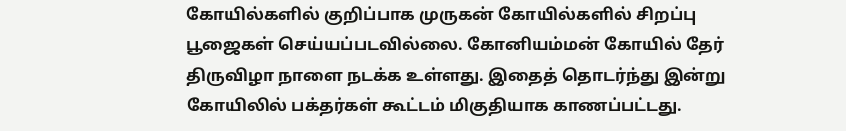கோயில்களில் குறிப்பாக முருகன் கோயில்களில் சிறப்பு பூஜைகள் செய்யப்படவில்லை. கோனியம்மன் கோயில் தேர் திருவிழா நாளை நடக்க உள்ளது. இதைத் தொடர்ந்து இன்று கோயிலில் பக்தர்கள் கூட்டம் மிகுதியாக காணப்பட்டது.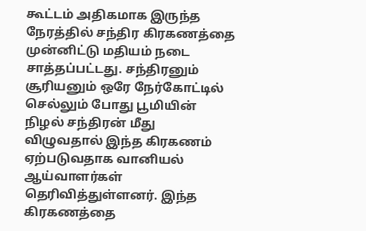கூட்டம் அதிகமாக இருந்த நேரத்தில் சந்திர கிரகணத்தை முன்னிட்டு மதியம் நடை சாத்தப்பட்டது. சந்திரனும் சூரியனும் ஒரே நேர்கோட்டில் செல்லும் போது பூமியின் நிழல் சந்திரன் மீது விழுவதால் இந்த கிரகணம் ஏற்படுவதாக வானியல் ஆய்வாளர்கள் தெரிவித்துள்ளனர். இந்த கிரகணத்தை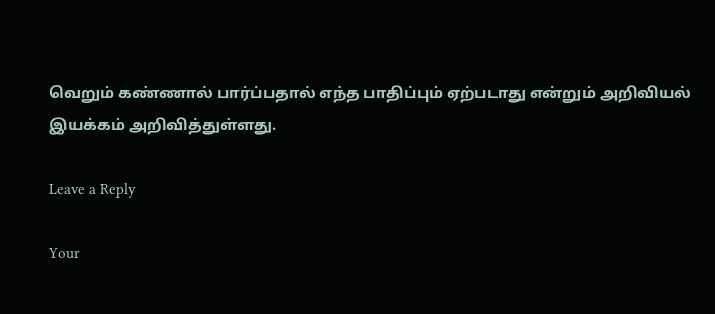வெறும் கண்ணால் பார்ப்பதால் எந்த பாதிப்பும் ஏற்படாது என்றும் அறிவியல் இயக்கம் அறிவித்துள்ளது.

Leave a Reply

Your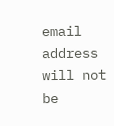email address will not be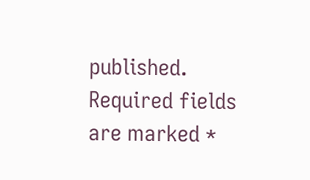published. Required fields are marked *